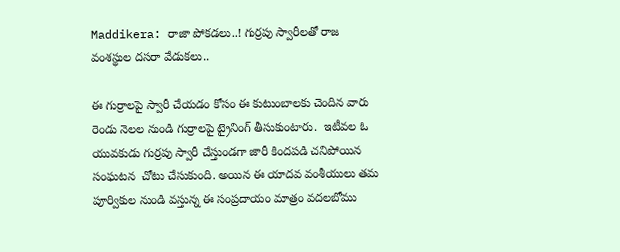Maddikera: రాజా పోకడలు..! గుర్రపు స్వారీలతో రాజ వంశస్థుల దసరా వేడుకలు..

ఈ గుర్రాలపై స్వారీ చేయడం కోసం ఈ కుటుంబాలకు చెందిన వారు రెండు నెలల నుండి గుర్రాలపై ట్రైనింగ్ తీసుకుంటారు.  ఇటీవల ఓ యువకుడు గుర్రపు స్వారీ చేస్తుండగా జారీ కిందపడి చనిపోయిన సంఘటన  చోటు చేసుకుంది. అయిన ఈ యాదవ వంశీయులు తమ పూర్వికుల నుండి వస్తున్న ఈ సంప్రదాయం మాత్రం వదలబోము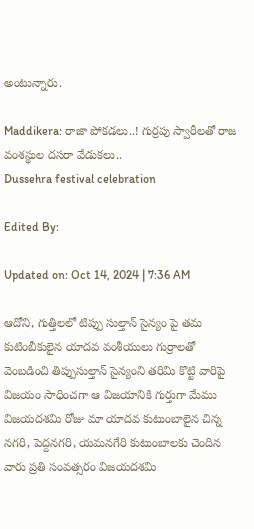అంటున్నారు.

Maddikera: రాజా పోకడలు..! గుర్రపు స్వారీలతో రాజ వంశస్థుల దసరా వేడుకలు..
Dussehra festival celebration

Edited By:

Updated on: Oct 14, 2024 | 7:36 AM

ఆదోని, గుత్తిలలో టిప్పు సుల్తాన్ సైన్యం పై తమ కుటింబీకులైన యాదవ వంశీయులు గుర్రాలతో వెంబడించి తిప్పుసుల్తాన్ సైన్యంని తరిమి కొట్టి వారిపై విజయం సాధించగా ఆ విజయానికి గుర్తుగా మేము విజయదశమి రోజు మా యాదవ కుటుంబాలైన చిన్న నగరి, పెద్దనగరి, యమనగేరి కుటుంబాలకు చెందిన వారు ప్రతి సంవత్సరం విజయదశమి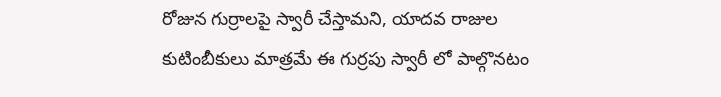రోజున గుర్రాలపై స్వారీ చేస్తామని, యాదవ రాజుల కుటింబీకులు మాత్రమే ఈ గుర్రపు స్వారీ లో పాల్గొనటం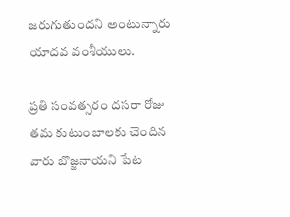జరుగుతుందని అంటున్నారు యాదవ వంశీయులు.

ప్రతి సంవత్సరం దసరా రోజు తమ కుటుంబాలకు చెందిన వారు బొజ్జనాయని పేట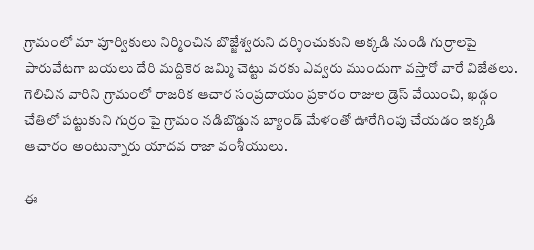గ్రామంలో మా పూర్వికులు నిర్మించిన బొజ్జేశ్వరుని దర్శించుకుని అక్కడి నుండి గుర్రాలపై పారువేటగా బయలు దేరి మద్దికెర జమ్మి చెట్టు వరకు ఎవ్వరు ముందుగా వస్తారో వారే విజేతలు.  గెలిచిన వారిని గ్రామంలో రాజరిక ఆచార సంప్రదాయం ప్రకారం రాజుల డ్రెస్ వేయించి, ఖడ్గం చేతిలో పట్టుకుని గుర్రం పై గ్రామం నడిబొడ్డున బ్యాండ్ మేళంతో ఊరేగింపు చేయడం ఇక్కడి ఆచారం అంటున్నారు యాదవ రాజా వంశీయులు.

ఈ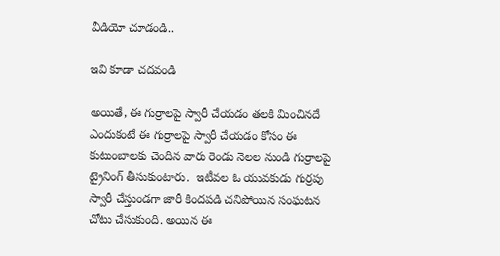వీడియో చూడండి..

ఇవి కూడా చదవండి

అయితే, ఈ గుర్రాలపై స్వారీ చేయడం తలకి మించినదే ఎందుకంటే ఈ గుర్రాలపై స్వారీ చేయడం కోసం ఈ కుటుంబాలకు చెందిన వారు రెండు నెలల నుండి గుర్రాలపై ట్రైనింగ్ తీసుకుంటారు.  ఇటీవల ఓ యువకుడు గుర్రపు స్వారీ చేస్తుండగా జారీ కిందపడి చనిపోయిన సంఘటన  చోటు చేసుకుంది. అయిన ఈ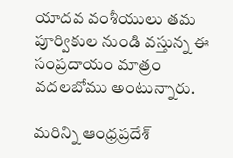యాదవ వంశీయులు తమ పూర్వికుల నుండి వస్తున్న ఈ సంప్రదాయం మాత్రం వదలబోము అంటున్నారు.

మరిన్ని ఆంధ్రప్రదేశ్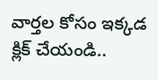వార్తల కోసం ఇక్కడ క్లిక్ చేయండి..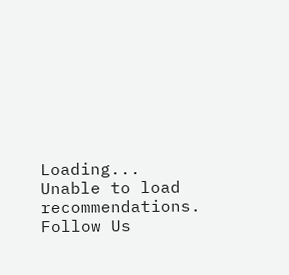Loading...
Unable to load recommendations.
Follow Us